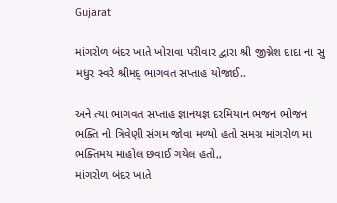Gujarat

માંગરોળ બંદર ખાતે ખોરાવા પરીવાર દ્વારા શ્રી જીગ્નેશ દાદા ના સુ મધુર સ્વરે શ્રીમદ્ ભાગવત સપ્તાહ યોજાઈ..

અને ત્યા ભાગવત સપ્તાહ જ્ઞાનયજ્ઞ દરમિયાન ભજન ભોજન ભક્તિ નો ત્રિવેણી સંગમ જોવા મળ્યો હતો સમગ્ર માંગરોળ મા ભક્તિમય માહોલ છવાઈ ગયેલ હતો,,
માંગરોળ બંદર ખાતે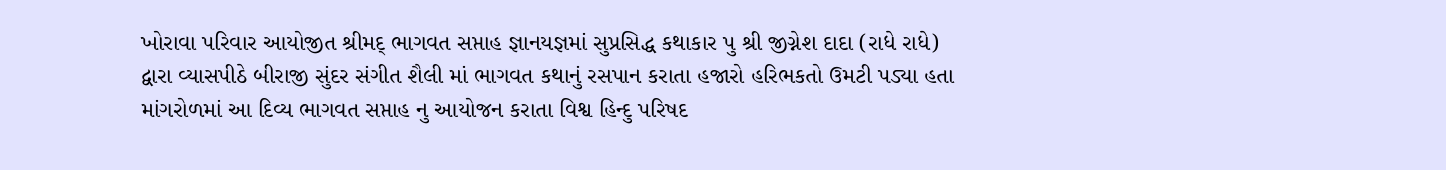ખોરાવા પરિવાર આયોજીત શ્રીમદ્ ભાગવત સપ્તાહ જ્ઞાનયજ્ઞમાં સુપ્રસિદ્ધ કથાકાર પુ શ્રી જીગ્નેશ દાદા (રાધે રાધે) દ્વારા વ્યાસપીઠે બીરાજી સુંદર સંગીત શૈલી માં ભાગવત કથાનું રસપાન કરાતા હજારો હરિભકતો ઉમટી પડ્યા હતા
માંગરોળમાં આ દિવ્ય ભાગવત સપ્તાહ નુ આયોજન કરાતા વિશ્વ હિન્દુ પરિષદ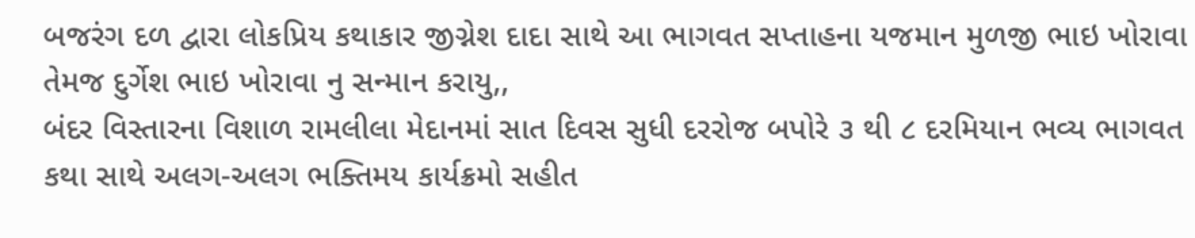બજરંગ દળ દ્વારા લોકપ્રિય કથાકાર જીગ્નેશ દાદા સાથે આ ભાગવત સપ્તાહના યજમાન મુળજી ભાઇ ખોરાવા તેમજ દુર્ગેશ ભાઇ ખોરાવા નુ સન્માન કરાયુ,,
બંદર વિસ્તારના વિશાળ રામલીલા મેદાનમાં સાત દિવસ સુધી દરરોજ બપોરે ૩ થી ૮ દરમિયાન ભવ્ય ભાગવત કથા સાથે અલગ-અલગ ભક્તિમય કાર્યક્રમો સહીત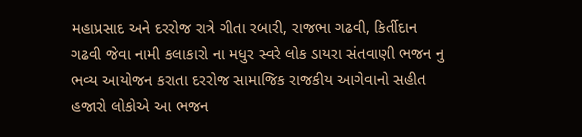મહાપ્રસાદ અને દરરોજ રાત્રે ગીતા રબારી, રાજભા ગઢવી, કિર્તીદાન ગઢવી જેવા નામી કલાકારો ના મધુર સ્વરે લોક ડાયરા સંતવાણી ભજન નુ ભવ્ય આયોજન કરાતા દરરોજ સામાજિક રાજકીય આગેવાનો સહીત હજારો લોકોએ આ ભજન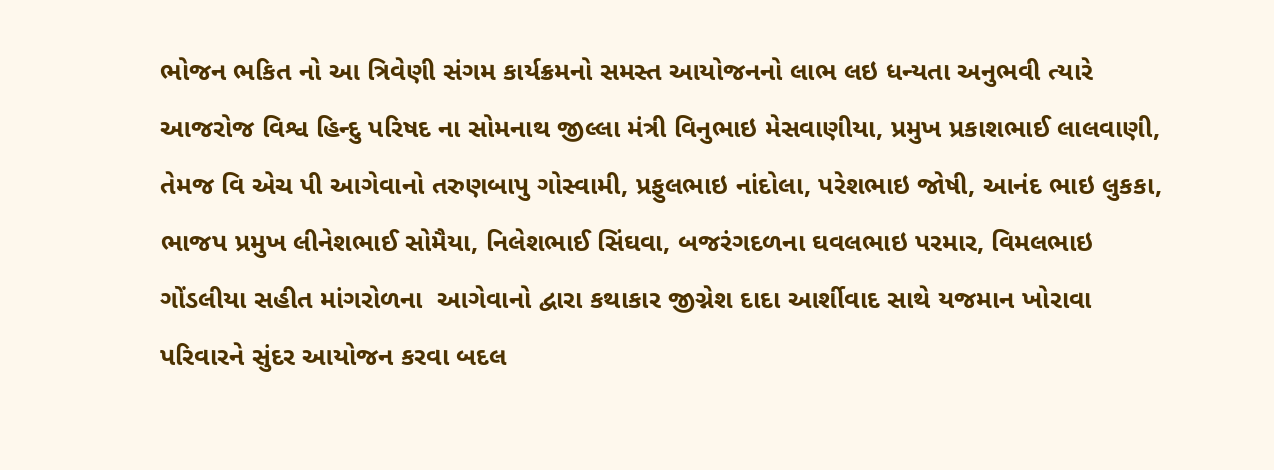ભોજન ભકિત નો આ ત્રિવેણી સંગમ કાર્યક્રમનો સમસ્ત આયોજનનો લાભ લઇ ધન્યતા અનુભવી ત્યારે આજરોજ વિશ્વ હિન્દુ પરિષદ ના સોમનાથ જીલ્લા મંત્રી વિનુભાઇ મેસવાણીયા, પ્રમુખ પ્રકાશભાઈ લાલવાણી, તેમજ વિ એચ પી આગેવાનો તરુણબાપુ ગોસ્વામી, પ્રફુલભાઇ નાંદોલા, પરેશભાઇ જોષી, આનંદ ભાઇ લુકકા, ભાજપ પ્રમુખ લીનેશભાઈ સોમૈયા, નિલેશભાઈ સિંઘવા, બજરંગદળના ઘવલભાઇ પરમાર, વિમલભાઇ ગોંડલીયા સહીત માંગરોળના  આગેવાનો દ્વારા કથાકાર જીગ્નેશ દાદા આર્શીવાદ સાથે યજમાન ખોરાવા પરિવારને સુંદર આયોજન કરવા બદલ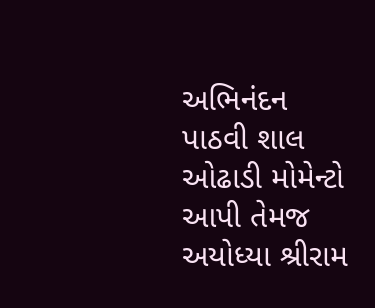અભિનંદન પાઠવી શાલ ઓઢાડી મોમેન્ટો આપી તેમજ અયોધ્યા શ્રીરામ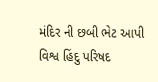મંદિર ની છબી ભેટ આપી વિશ્વ હિંદુ પરિષદ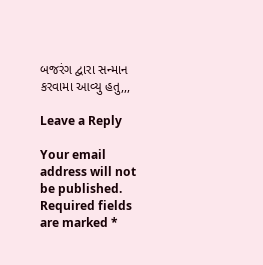બજરંગ દ્વારા સન્માન કરવામા આવ્યુ હતુ,,,

Leave a Reply

Your email address will not be published. Required fields are marked *